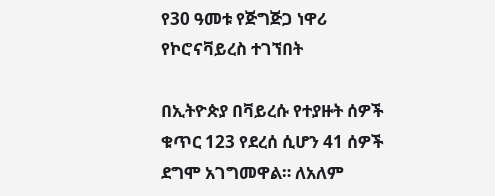የ30 ዓመቱ የጅግጅጋ ነዋሪ የኮሮናቫይረስ ተገኘበት

በኢትዮጵያ በቫይረሱ የተያዙት ሰዎች ቁጥር 123 የደረሰ ሲሆን 41 ሰዎች ደግሞ አገግመዋል። ለአለም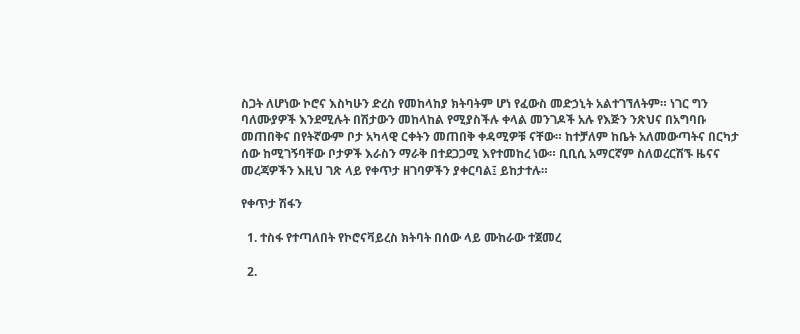ስጋት ለሆነው ኮሮና እስካሁን ድረስ የመከላከያ ክትባትም ሆነ የፈውስ መድኃኒት አልተገኘለትም። ነገር ግን ባለሙያዎች እንደሚሉት በሽታውን መከላከል የሚያስችሉ ቀላል መንገዶች አሉ የእጅን ንጽህና በአግባቡ መጠበቅና በየትኛውም ቦታ አካላዊ ርቀትን መጠበቅ ቀዳሚዎቹ ናቸው። ከተቻለም ከቤት አለመውጣትና በርካታ ሰው ከሚገኝባቸው ቦታዎች እራስን ማራቅ በተደጋጋሚ እየተመከረ ነው። ቢቢሲ አማርኛም ስለወረርሽኙ ዜናና መረጃዎችን እዚህ ገጽ ላይ የቀጥታ ዘገባዎችን ያቀርባል፤ ይከታተሉ።

የቀጥታ ሽፋን

  1. ተስፋ የተጣለበት የኮሮናቫይረስ ክትባት በሰው ላይ ሙከራው ተጀመረ

  2.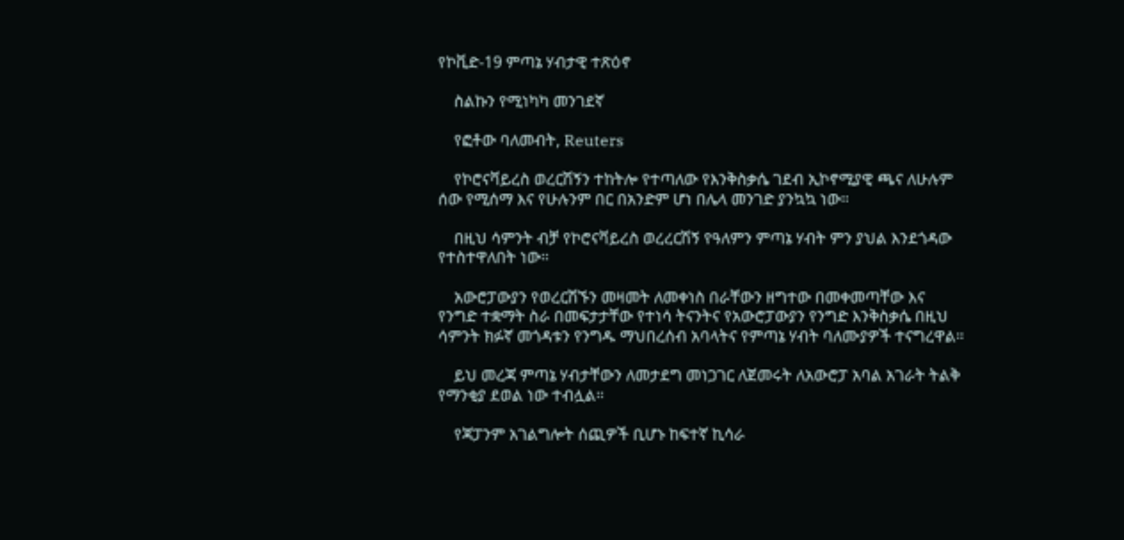የኮቪድ-19 ምጣኔ ሃብታዊ ተጽዕኖ

    ስልኩን የሚነካካ መንገደኛ

    የፎቶው ባለመብት, Reuters

    የኮሮናቫይረስ ወረርሽኝን ተከትሎ የተጣለው የእንቅስቃሴ ገደብ ኢኮኖሚያዊ ጫና ለሁሉም ሰው የሚሰማ እና የሁሉንም በር በአንድም ሆነ በሌላ መንገድ ያንኳኳ ነው።

    በዚህ ሳምንት ብቻ የኮሮናቫይረስ ወረረርሽኝ የዓለምን ምጣኔ ሃብት ምን ያህል እንደጎዳው የተስተዋለበት ነው።

    አውሮፓውያን የወረርሽኙን መዛመት ለመቀነስ በራቸውን ዘግተው በመቀመጣቸው እና የንግድ ተቋማት ስራ በመፍታታቸው የተነሳ ትናንትና የአውሮፓውያን የንግድ እንቅስቃሴ በዚህ ሳምንት ክፉኛ መጎዳቱን የንግዱ ማህበረሰብ አባላትና የምጣኔ ሃብት ባለሙያዎች ተናግረዋል።

    ይህ መረጃ ምጣኔ ሃብታቸውን ለመታደግ መነጋገር ለጀመሩት ለአውሮፓ አባል አገራት ትልቅ የማንቂያ ደወል ነው ተብሏል።

    የጃፓንም አገልግሎት ሰጪዎች ቢሆኑ ከፍተኛ ኪሳራ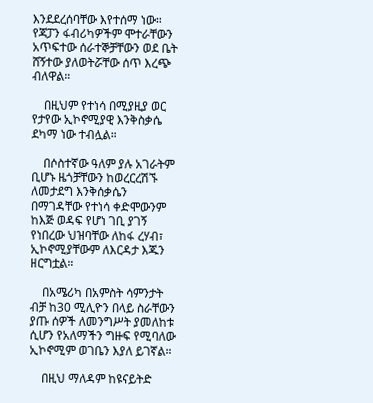እንደደረሰባቸው እየተሰማ ነው። የጃፓን ፋብሪካዎችም ሞተራቸውን አጥፍተው ሰራተኞቻቸውን ወደ ቤት ሸኝተው ያለወትሯቸው ሰጥ እረጭ ብለዋል።

    በዚህም የተነሳ በሚያዚያ ወር የታየው ኢኮኖሚያዊ እንቅስቃሴ ደካማ ነው ተብሏል።

    በሶስተኛው ዓለም ያሉ አገራትም ቢሆኑ ዜጎቻቸውን ከወረርረሽኙ ለመታደግ እንቅሰቃሴን በማገዳቸው የተነሳ ቀድሞውንም ከእጅ ወዳፍ የሆነ ገቢ ያገኝ የነበረው ህዝባቸው ለከፋ ረሃብ፣ ኢኮኖሚያቸውም ለእርዳታ እጁን ዘርግቷል።

    በአሜሪካ በአምስት ሳምንታት ብቻ ከ30 ሚሊዮን በላይ ስራቸውን ያጡ ሰዎች ለመንግሥት ያመለከቱ ሲሆን የአለማችን ግዙፍ የሚባለው ኢኮኖሚም ወገቤን እያለ ይገኛል።

    በዚህ ማለዳም ከዩናይትድ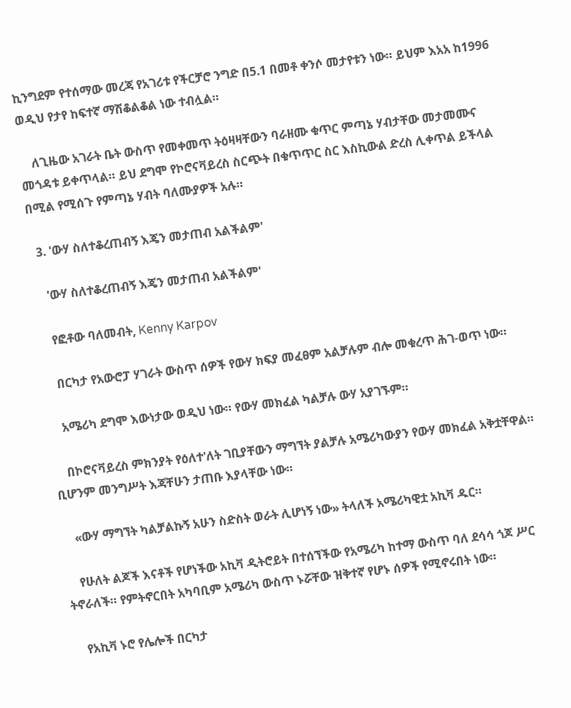ኪንግደም የተሰማው መረጃ የአገሪቱ የችርቻሮ ንግድ በ5.1 በመቶ ቀንሶ መታየቱን ነው። ይህም እአአ ከ1996 ወዲህ የታየ ከፍተኛ ማሽቆልቆል ነው ተብሏል።

    ለጊዜው አገራት ቤት ውስጥ የመቀመጥ ትዕዛዛቸውን ባራዘሙ ቁጥር ምጣኔ ሃብታቸው መታመሙና መጎዳቱ ይቀጥላል። ይህ ደግሞ የኮሮናቫይረስ ስርጭት በቁጥጥር ስር እስኪውል ድረስ ሊቀጥል ይችላል በሚል የሚሰጉ የምጣኔ ሃብት ባለሙያዎች አሉ።

  3. 'ውሃ ስለተቆረጠብኝ እጄን መታጠብ አልችልም'

    'ውሃ ስለተቆረጠብኝ እጄን መታጠብ አልችልም'

    የፎቶው ባለመብት, Kenny Karpov

    በርካታ የአውሮፓ ሃገራት ውስጥ ሰዎች የውሃ ክፍያ መፈፀም አልቻሉም ብሎ መቁረጥ ሕገ-ወጥ ነው።

    አሜሪካ ደግሞ እውነታው ወዲህ ነው። የውሃ መክፈል ካልቻሉ ውሃ አያገኙም።

    በኮሮናቫይረስ ምክንያት የዕለተ'ለት ገቢያቸውን ማግኘት ያልቻሉ አሜሪካውያን የውሃ መክፈል አቅቷቸዋል። ቢሆንም መንግሥት እጃቸሁን ታጠቡ እያላቸው ነው።

    «ውሃ ማግኘት ካልቻልኩኝ አሁን ስድስት ወራት ሊሆነኝ ነው» ትላለች አሜሪካዊቷ አኪቫ ዱር።

    የሁለት ልጆች እናቶች የሆነችው አኪቫ ዲትሮይት በተሰኘችው የአሜሪካ ከተማ ውስጥ ባለ ደሳሳ ጎጆ ሥር ትኖራለች። የምትኖርበት አካባቢም አሜሪካ ውስጥ ኑሯቸው ዝቅተኛ የሆኑ ሰዎች የሚኖሩበት ነው።

    የአኪቫ ኑሮ የሌሎች በርካታ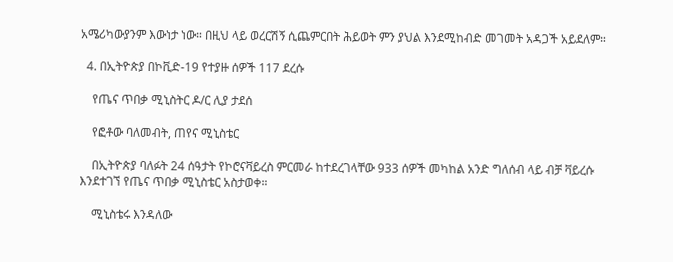አሜሪካውያንም እውነታ ነው። በዚህ ላይ ወረርሽኝ ሲጨምርበት ሕይወት ምን ያህል እንደሚከብድ መገመት አዳጋች አይደለም።

  4. በኢትዮጵያ በኮቪድ-19 የተያዙ ሰዎች 117 ደረሱ

    የጤና ጥበቃ ሚኒስትር ዶ/ር ሊያ ታደሰ

    የፎቶው ባለመብት, ጠየና ሚኒስቴር

    በኢትዮጵያ ባለፉት 24 ሰዓታት የኮሮናቫይረስ ምርመራ ከተደረገላቸው 933 ሰዎች መካከል አንድ ግለሰብ ላይ ብቻ ቫይረሱ እንደተገኘ የጤና ጥበቃ ሚኒስቴር አስታወቀ።

    ሚኒስቴሩ እንዳለው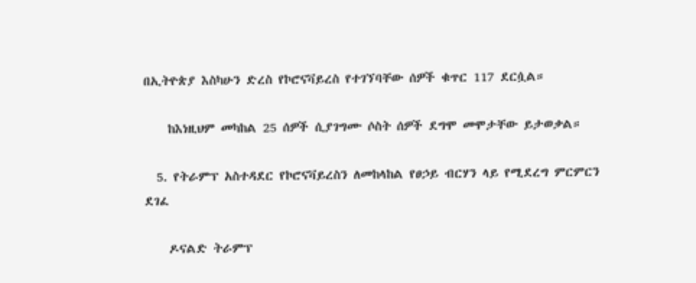በኢትዮጵያ እስካሁን ድረስ የኮሮናቫይረስ የተገኘባቸው ሰዎች ቁጥር 117 ደርሷል።

    ከእነዚህም መካከል 25 ሰዎች ሲያገግሙ ሶስት ሰዎች ደግሞ መሞታቸው ይታወቃል።

  5. የትራምፕ አስተዳደር የኮሮናቫይረስን ለመከላከል የፀኃይ ብርሃን ላይ የሚደረግ ምርምርን ደገፈ

    ዶናልድ ትራምፕ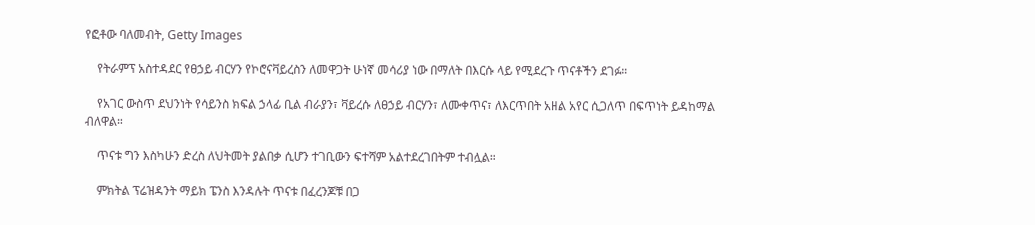የፎቶው ባለመብት, Getty Images

    የትራምፕ አስተዳደር የፀኃይ ብርሃን የኮሮናቫይረስን ለመዋጋት ሁነኛ መሳሪያ ነው በማለት በእርሱ ላይ የሚደረጉ ጥናቶችን ደገፉ።

    የአገር ውስጥ ደህንነት የሳይንስ ክፍል ኃላፊ ቢል ብራያን፣ ቫይረሱ ለፀኃይ ብርሃን፣ ለሙቀጥና፣ ለእርጥበት አዘል አየር ሲጋለጥ በፍጥነት ይዳከማል ብለዋል።

    ጥናቱ ግን እስካሁን ድረስ ለህትመት ያልበቃ ሲሆን ተገቢውን ፍተሻም አልተደረገበትም ተብሏል።

    ምክትል ፕሬዝዳንት ማይክ ፔንስ እንዳሉት ጥናቱ በፈረንጆቹ በጋ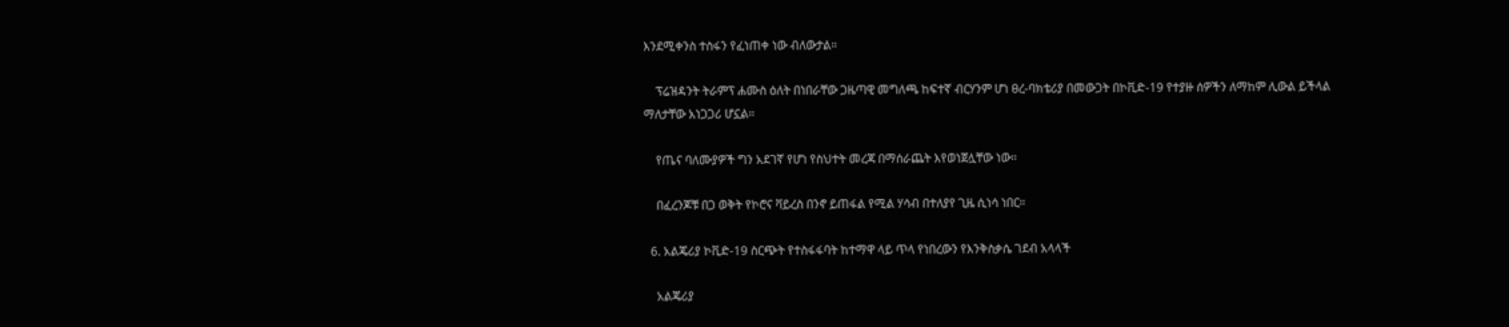እንደሚቀንስ ተስፋን የፈነጠቀ ነው ብለውታል።

    ፕሬዝዳንት ትራምፕ ሐሙስ ዕለት በነበራቸው ጋዜጣዊ መግለጫ ከፍተኛ ብርሃንም ሆነ ፀረ-ባክቴሪያ በመውጋት በኮቪድ-19 የተያዙ ሰዎችን ለማከም ሊውል ይችላል ማለታቸው አነጋጋሪ ሆኗል።

    የጤና ባለሙያዎች ግን አደገኛ የሆነ የስህተት መረጃ በማሰራጨት እየወነጀሏቸው ነው።

    በፈረንጆቹ በጋ ወቅት የኮሮና ቫይረስ በንኖ ይጠፋል የሚል ሃሳብ በተለያየ ጊዜ ሲነሳ ነበር።

  6. አልጄሪያ ኮቪድ-19 ስርጭት የተስፋፋባት ከተማዋ ላይ ጥላ የነበረውን የእንቅስቃሴ ገደብ አላላች

    አልጄሪያ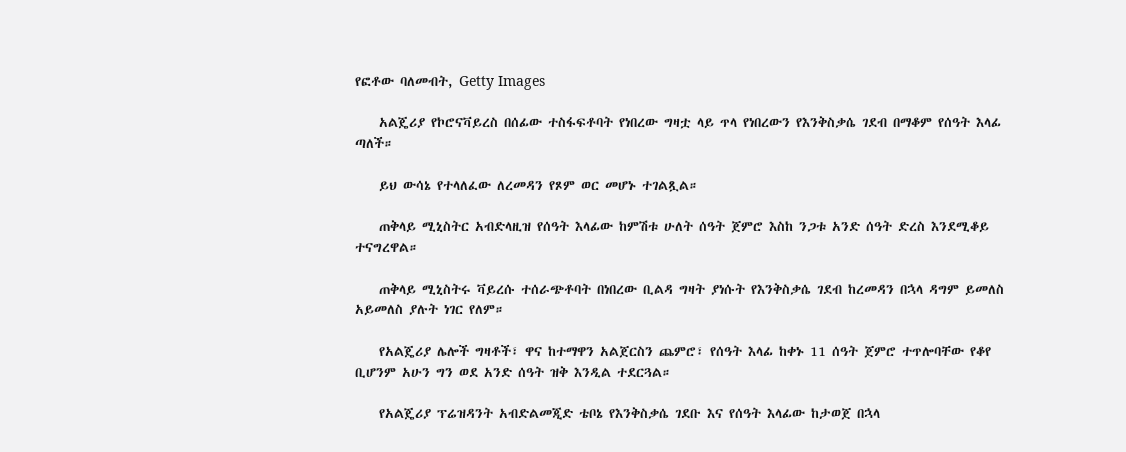የፎቶው ባለመብት, Getty Images

    አልጄሪያ የኮሮናቫይረስ በሰፊው ተስፋፍቶባት የነበረው ግዛቷ ላይ ጥላ የነበረውን የእንቅስቃሴ ገደብ በማቆም የሰዓት እላፊ ጣለች።

    ይህ ውሳኔ የተላለፈው ለረመዳን የጾም ወር መሆኑ ተገልጿል።

    ጠቅላይ ሚኒስትር አብድላዚዝ የሰዓት እላፊው ከምሽቱ ሁለት ሰዓት ጀምሮ እስከ ንጋቱ አንድ ሰዓት ድረስ እንደሚቆይ ተናግረዋል።

    ጠቅላይ ሚኒስትሩ ቫይረሱ ተሰራጭቶባት በነበረው ቢልዳ ግዛት ያነሱት የእንቅስቃሴ ገደብ ከረመዳን በኋላ ዳግም ይመለስ አይመለስ ያሉት ነገር የለም።

    የአልጄሪያ ሌሎች ግዛቶች፣ ዋና ከተማዋን አልጀርስን ጨምሮ፣ የሰዓት እላፊ ከቀኑ 11 ሰዓት ጀምሮ ተጥሎባቸው የቆየ ቢሆንም አሁን ግን ወደ አንድ ሰዓት ዝቅ እንዲል ተደርጓል።

    የአልጄሪያ ፕሬዝዳንት አብድልመጂድ ቴቦኔ የእንቅስቃሴ ገደቡ እና የሰዓት እላፊው ከታወጀ በኋላ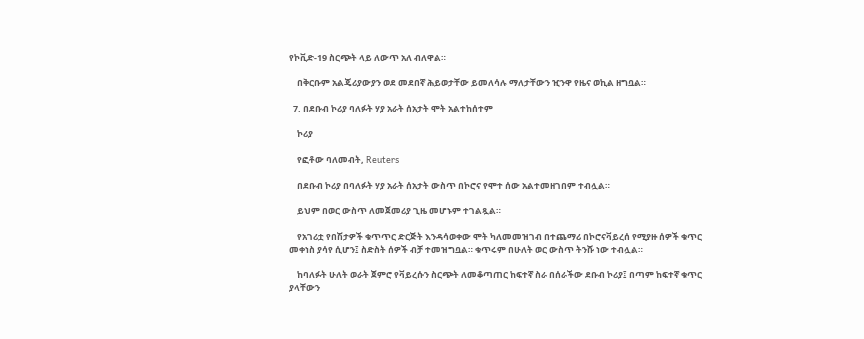የኮቪድ-19 ስርጭት ላይ ለውጥ አለ ብለዋል።

    በቅርቡም አልጄሪያውያን ወደ መደበኛ ሕይወታቸው ይመለሳሉ ማለታቸውን ዢንዋ የዜና ወኪል ዘግቧል።

  7. በደቡብ ኮሪያ ባለፉት ሃያ አራት ሰአታት ሞት አልተከሰተም

    ኮሪያ

    የፎቶው ባለመብት, Reuters

    በደቡብ ኮሪያ በባለፉት ሃያ አራት ሰአታት ውስጥ በኮሮና የሞተ ሰው አልተመዘገበም ተብሏል።

    ይህም በወር ውስጥ ለመጀመሪያ ጊዜ መሆኑም ተገልጿል።

    የአገሪቷ የበሽታዎች ቁጥጥር ድርጅት እንዳሳወቀው ሞት ካለመመዝገብ በተጨማሪ በኮሮናቫይረሰ የሚያዙ ሰዎች ቁጥር መቀነስ ያሳየ ሲሆን፤ ስድስት ሰዎች ብቻ ተመዝግቧል። ቁጥሩም በሁለት ወር ውስጥ ትንሹ ነው ተብሏል።

    ከባለፉት ሁለት ወራት ጀምሮ የቫይረሱን ስርጭት ለመቆጣጠር ከፍተኛ ስራ በሰራችው ደቡብ ኮሪያ፤ በጣም ከፍተኛ ቁጥር ያላቸውን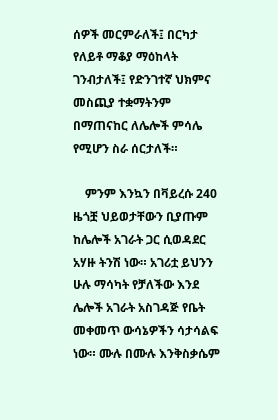ሰዎች መርምራለች፤ በርካታ የለይቶ ማቆያ ማዕከላት ገንብታለች፤ የድንገተኛ ህክምና መስጪያ ተቋማትንም በማጠናከር ለሌሎች ምሳሌ የሚሆን ስራ ሰርታለች።

    ምንም እንኳን በቫይረሱ 240 ዜጎቿ ህይወታቸውን ቢያጡም ከሌሎች አገራት ጋር ሲወዳደር አሃዙ ትንሽ ነው። አገሪቷ ይህንን ሁሉ ማሳካት የቻለችው እንደ ሌሎች አገራት አስገዳጅ የቤት መቀመጥ ውሳኔዎችን ሳታሳልፍ ነው። ሙሉ በሙሉ እንቅስቃሴም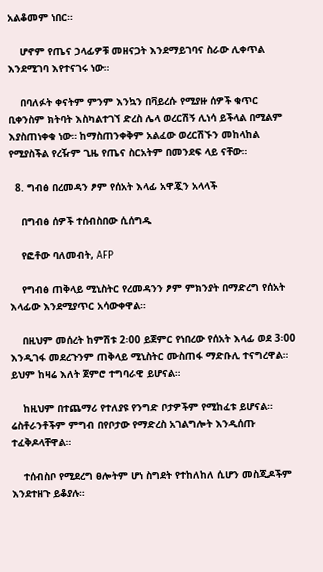አልቆመም ነበር።

    ሆኖም የጤና ኃላፊዎቹ መዘናጋት እንደማይገባና ስራው ሊቀጥል እንደሚገባ እየተናገሩ ነው።

    በባለፉት ቀናትም ምንም እንኳን በቫይረሱ የሚያዙ ሰዎች ቁጥር ቢቀንስም ክትባት እስካልተገኘ ድረስ ሌላ ወረርሽኝ ሊነሳ ይችላል በሚልም እያስጠነቀቁ ነው። ከማስጠንቀቅም አልፈው ወረርሽኙን መከላከል የሚያስችል የረዥም ጊዜ የጤና ስርአትም በመንደፍ ላይ ናቸው።

  8. ግብፅ በረመዳን ፆም የሰአት እላፊ አዋጇን አላላች

    በግብፅ ሰዎች ተሰብስበው ሲሰግዱ

    የፎቶው ባለመብት, AFP

    የግብፅ ጠቅላይ ሚኒስትር የረመዳንን ፆም ምክንያት በማድረግ የሰአት እላፊው እንደሚያጥር አሳውቀዋል።

    በዚህም መሰረት ከምሽቱ 2፡00 ይጀምር የነበረው የሰአት እላፊ ወደ 3፡00 እንዲገፋ መደረጉንም ጠቅላይ ሚኒስትር ሙስጠፋ ማድቡሊ ተናግረዋል። ይህም ከዛሬ እለት ጀምሮ ተግባራዊ ይሆናል።

    ከዚህም በተጨማሪ የተለያዩ የንግድ ቦታዎችም የሚከፈቱ ይሆናል። ሬስቶራንቶችም ምግብ በየቦታው የማድረስ አገልግሎት እንዲሰጡ ተፈቅዶላቸዋል።

    ተሰብስቦ የሚደረግ ፀሎትም ሆነ ስግደት የተከለከለ ሲሆን መስጂዶችም እንደተዘጉ ይቆያሉ።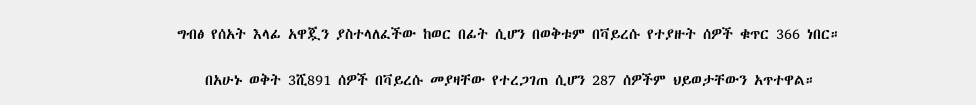ግብፅ የሰአት እላፊ አዋጇን ያስተላለፈችው ከወር በፊት ሲሆን በወቅቱም በቫይረሱ የተያዙት ሰዎች ቁጥር 366 ነበር።

    በአሁኑ ወቅት 3ሺ891 ሰዎች በቫይረሱ መያዛቸው የተረጋገጠ ሲሆን 287 ሰዎችም ህይወታቸውን አጥተዋል።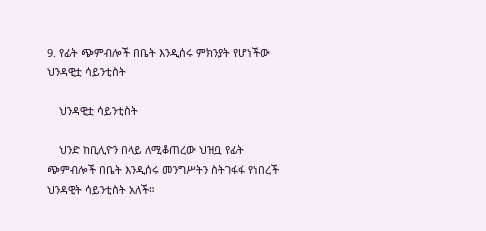9. የፊት ጭምብሎች በቤት እንዲሰሩ ምክንያት የሆነችው ህንዳዊቷ ሳይንቲስት

    ህንዳዊቷ ሳይንቲስት

    ህንድ ከቢሊዮን በላይ ለሚቆጠረው ህዝቧ የፊት ጭምብሎች በቤት እንዲሰሩ መንግሥትን ስትገፋፋ የነበረች ህንዳዊት ሳይንቲስት አለች።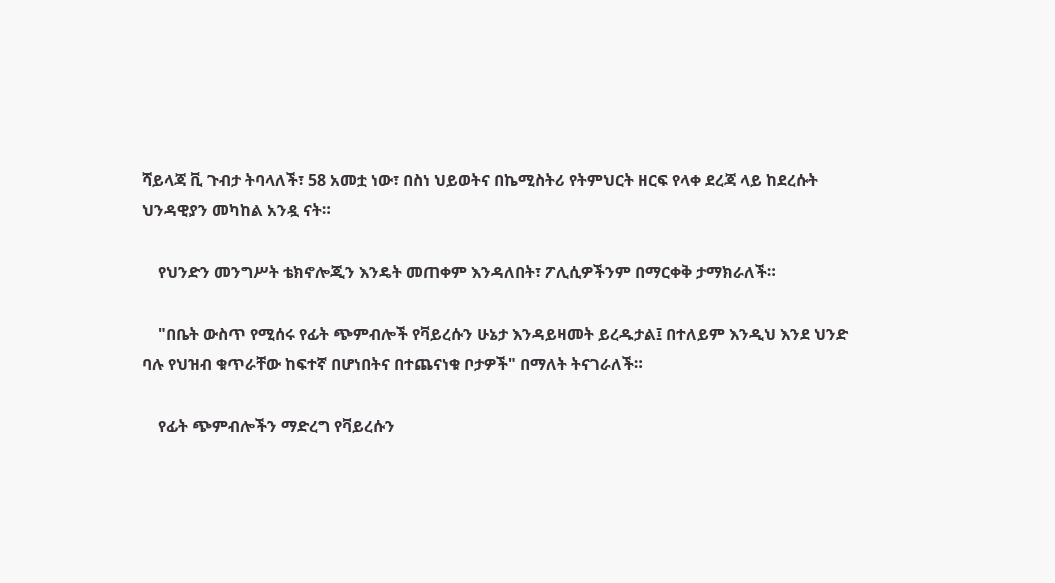ሻይላጃ ቪ ጉብታ ትባላለች፣ 58 አመቷ ነው፣ በስነ ህይወትና በኬሚስትሪ የትምህርት ዘርፍ የላቀ ደረጃ ላይ ከደረሱት ህንዳዊያን መካከል አንዷ ናት።

    የህንድን መንግሥት ቴክኖሎጂን እንዴት መጠቀም እንዳለበት፣ ፖሊሲዎችንም በማርቀቅ ታማክራለች።

    "በቤት ውስጥ የሚሰሩ የፊት ጭምብሎች የቫይረሱን ሁኔታ እንዳይዛመት ይረዱታል፤ በተለይም እንዲህ እንደ ህንድ ባሉ የህዝብ ቁጥራቸው ከፍተኛ በሆነበትና በተጨናነቁ ቦታዎች" በማለት ትናገራለች።

    የፊት ጭምብሎችን ማድረግ የቫይረሱን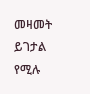መዛመት ይገታል የሚሉ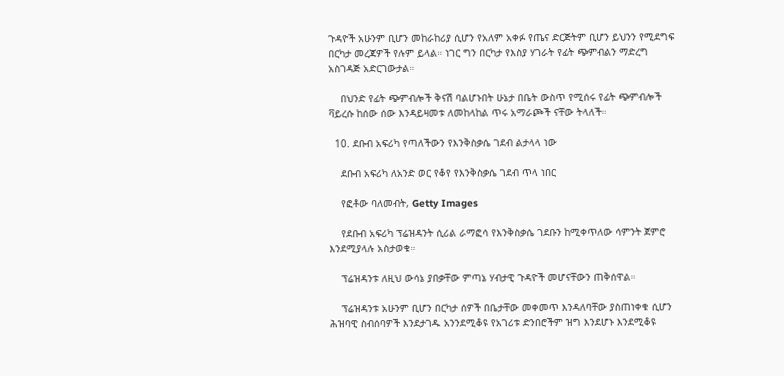ጉዳዮች አሁንም ቢሆን መከራከሪያ ሲሆን የአለም አቀፉ የጤና ድርጅትም ቢሆን ይህንን የሚደግፍ በርካታ መረጃዎች የሉም ይላል። ነገር ግን በርካታ የእስያ ሃገራት የፊት ጭምብልን ማድረግ አስገዳጅ አድርገውታል።

    በህንድ የፊት ጭምብሎች ቅናሽ ባልሆኑበት ሁኔታ በቤት ውስጥ የሚሰሩ የፊት ጭምብሎች ቫይረሱ ከሰው ሰው እንዳይዛመቱ ለመከላከል ጥሩ አማራጮች ናቸው ትላለች።

  10. ደቡብ አፍሪካ የጣለችውን የእንቅስቃሴ ገደብ ልታላላ ነው

    ደቡብ አፍሪካ ለአንድ ወር የቆየ የእንቅስቃሴ ገደብ ጥላ ነበር

    የፎቶው ባለመብት, Getty Images

    የደቡብ አፍሪካ ፕሬዝዳንት ሲሪል ራማፎሳ የእንቅስቃሴ ገደቡን ከሚቀጥለው ሳምንት ጀምሮ እንደሚያላሉ አስታወቁ።

    ፕሬዝዳንቱ ለዚህ ውሳኔ ያበቃቸው ምጣኔ ሃብታዊ ጉዳዮች መሆናቸውን ጠቅሰዋል።

    ፕሬዝዳንቱ አሁንም ቢሆን በርካታ ሰዎች በቤታቸው መቀመጥ እንዳለባቸው ያስጠነቀቁ ሲሆን ሕዝባዊ ስብሰባዎች እንደታገዱ አንንደሚቆዩ የአገሪቱ ድንበሮችም ዝግ እንደሆኑ እንደሚቆዩ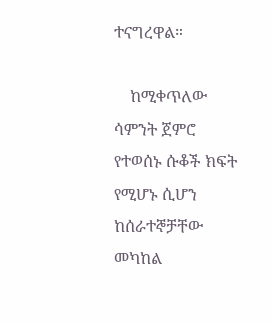ተናግረዋል።

    ከሚቀጥለው ሳምንት ጀምሮ የተወሰኑ ሱቆች ክፍት የሚሆኑ ሲሆን ከሰራተኞቻቸው መካከል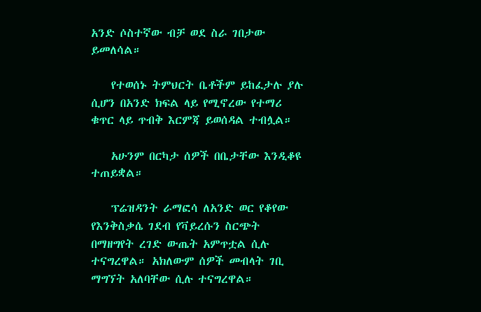አንድ ሶስተኛው ብቻ ወደ ስራ ገበታው ይመለሳል።

    የተወሰኑ ትምህርት ቤቶችም ይከፈታሉ ያሉ ሲሆን በአንድ ክፍል ላይ የሚኖረው የተማሪ ቁጥር ላይ ጥብቅ እርምጃ ይወሰዳል ተብሏል።

    አሁንም በርካታ ሰዎች በቤታቸው እንዲቆዩ ተጠይቋል።

    ፕሬዝዳንት ራማፎሳ ለአንድ ወር የቆየው የእንቅስቃሴ ገደብ የቫይረሱን ስርጭት በማዘግየት ረገድ ውጤት አምጥቷል ሲሉ ተናግረዋል። አክለውም ሰዎች መብላት ገቢ ማግኘት አለባቸው ሲሉ ተናግረዋል።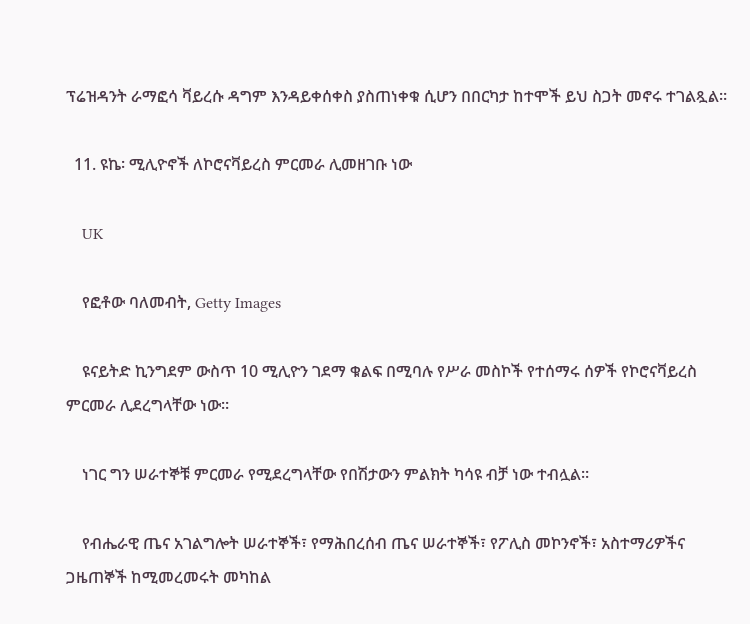ፕሬዝዳንት ራማፎሳ ቫይረሱ ዳግም እንዳይቀሰቀስ ያስጠነቀቁ ሲሆን በበርካታ ከተሞች ይህ ስጋት መኖሩ ተገልጿል።

  11. ዩኬ፡ ሚሊዮኖች ለኮሮናቫይረስ ምርመራ ሊመዘገቡ ነው

    UK

    የፎቶው ባለመብት, Getty Images

    ዩናይትድ ኪንግደም ውስጥ 10 ሚሊዮን ገደማ ቁልፍ በሚባሉ የሥራ መስኮች የተሰማሩ ሰዎች የኮሮናቫይረስ ምርመራ ሊደረግላቸው ነው።

    ነገር ግን ሠራተኞቹ ምርመራ የሚደረግላቸው የበሽታውን ምልክት ካሳዩ ብቻ ነው ተብሏል።

    የብሔራዊ ጤና አገልግሎት ሠራተኞች፣ የማሕበረሰብ ጤና ሠራተኞች፣ የፖሊስ መኮንኖች፣ አስተማሪዎችና ጋዜጠኞች ከሚመረመሩት መካከል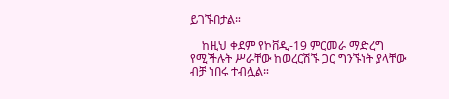ይገኙበታል።

    ከዚህ ቀደም የኮቨዲ-19 ምርመራ ማድረግ የሚችሉት ሥራቸው ከወረርሽኙ ጋር ግንኙነት ያላቸው ብቻ ነበሩ ተብሏል።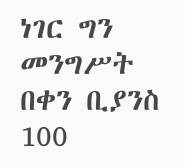ነገር ግን መንግሥት በቀን ቢያንስ 100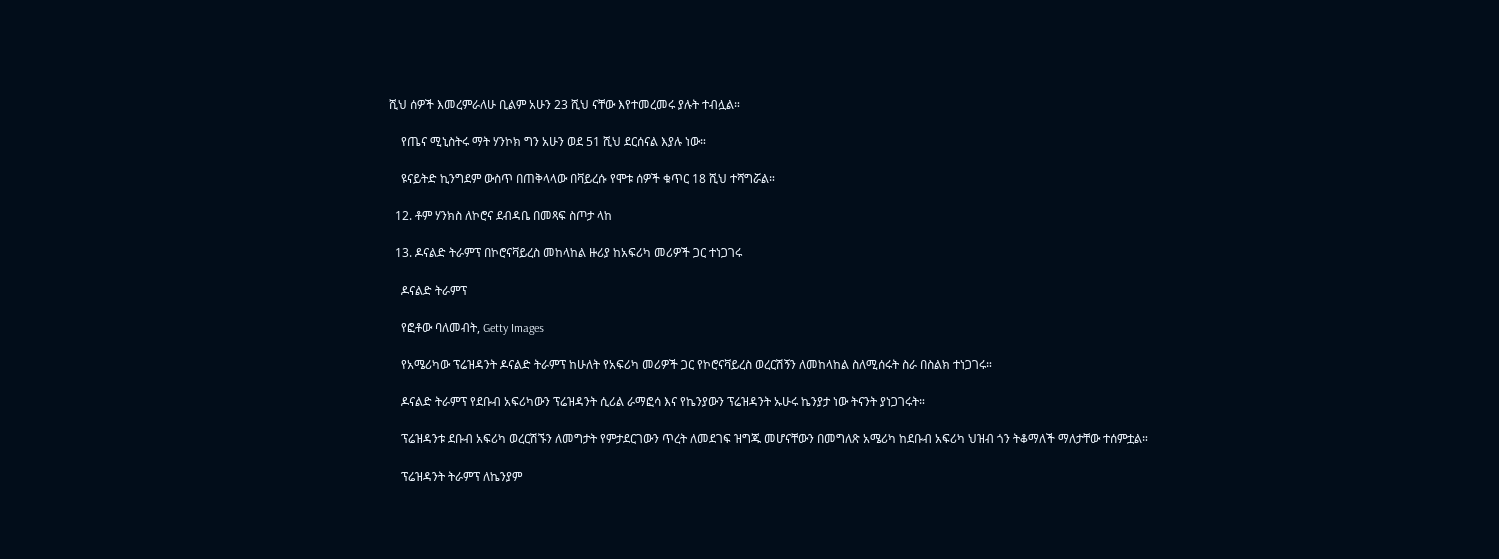ሺህ ሰዎች እመረምራለሁ ቢልም አሁን 23 ሺህ ናቸው እየተመረመሩ ያሉት ተብሏል።

    የጤና ሚኒስትሩ ማት ሃንኮክ ግን አሁን ወደ 51 ሺህ ደርሰናል እያሉ ነው።

    ዩናይትድ ኪንግደም ውስጥ በጠቅላላው በቫይረሱ የሞቱ ሰዎች ቁጥር 18 ሺህ ተሻግሯል።

  12. ቶም ሃንክስ ለኮሮና ደብዳቤ በመጻፍ ስጦታ ላከ

  13. ዶናልድ ትራምፕ በኮሮናቫይረስ መከላከል ዙሪያ ከአፍሪካ መሪዎች ጋር ተነጋገሩ

    ዶናልድ ትራምፕ

    የፎቶው ባለመብት, Getty Images

    የአሜሪካው ፕሬዝዳንት ዶናልድ ትራምፕ ከሁለት የአፍሪካ መሪዎች ጋር የኮሮናቫይረስ ወረርሽኝን ለመከላከል ስለሚሰሩት ስራ በስልክ ተነጋገሩ።

    ዶናልድ ትራምፕ የደቡብ አፍሪካውን ፕሬዝዳንት ሲሪል ራማፎሳ እና የኬንያውን ፕሬዝዳንት ኡሁሩ ኬንያታ ነው ትናንት ያነጋገሩት።

    ፕሬዝዳንቱ ደቡብ አፍሪካ ወረርሽኙን ለመግታት የምታደርገውን ጥረት ለመደገፍ ዝግጁ መሆናቸውን በመግለጽ አሜሪካ ከደቡብ አፍሪካ ህዝብ ጎን ትቆማለች ማለታቸው ተሰምቷል።

    ፕሬዝዳንት ትራምፕ ለኬንያም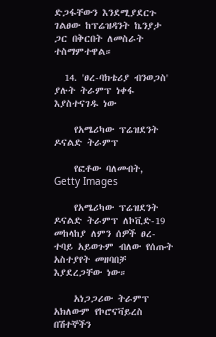ድጋፋቸውን እንደሚያደርጉ ገልፀው ከፕሬዝዳንት ኬንያታ ጋር በቅርበት ለመስራት ተስማምተዋል።

  14. 'ፀረ-ባክቴሪያ ብንወጋስ' ያሉት ትራምፕ ነቀፋ እያስተናገዱ ነው

    የአሜሪካው ፕሬዝደንት ዶናልድ ትራምፕ

    የፎቶው ባለመብት, Getty Images

    የአሜሪካው ፕሬዝደንት ዶናልድ ትራምፕ ለኮቪድ-19 መከላከያ ለምን ሰዎች ፀረ-ተባይ አይወጉም ብለው የሰጡት አስተያየት መዘባበቻ እያደረጋቸው ነው።

    አነጋጋሪው ትራምፕ አክለውም የኮሮናቫይረስ በሽተኞችን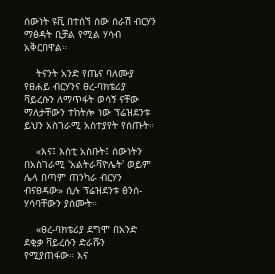ሰውነት ዩቪ በተሰኘ ሰው ሰራሽ ብርሃን ማፅዳት ቢቻል የሚል ሃሳብ አቅርበዋል።

    ትናንት አንድ የጤና ባለሙያ የፀሐይ ብርሃንና ፀረ-ባክቴሪያ ቫይረሱን ለማጥፋት ወሳኝ ናቸው ማለታቸውን ተከትሎ ነው ፕሬዝደንቱ ይህን አስገራሚ አስተያየት የሰጡት።

    «እና፤ እስቲ አስቡት፤ ሰውነትን በአስገራሚ 'አልትራቫዮሌት' ወይም ሌላ በጣም ጠንካራ ብርሃን ብናፀዳው» ሲሉ ፕሬዝደንቱ ፅንሰ-ሃሳባቸውን ያሰሙት።

    «ፀረ-ባክቴሪያ ደግሞ በአንድ ደቂቃ ቫይረሱን ድራሹን የሚያጠፋው። እና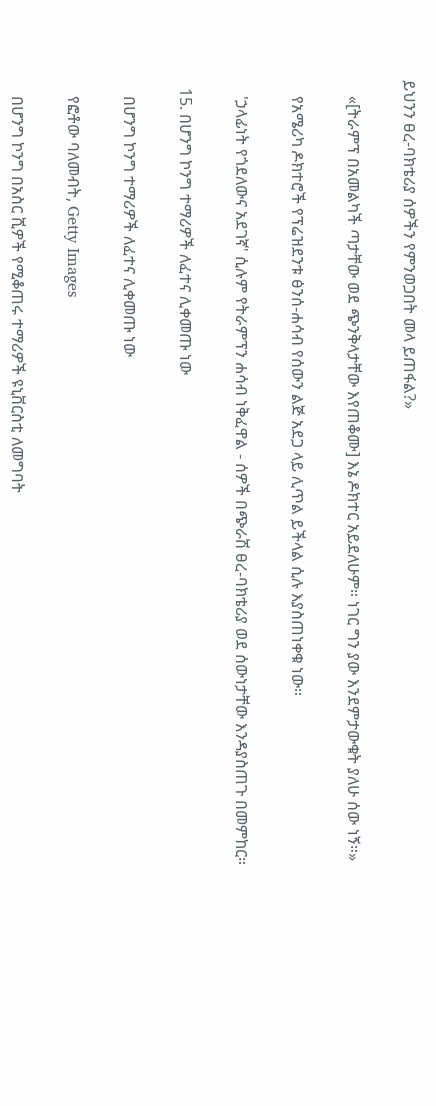ይህንን ፀረ-ባክቴሪያ ሰዎችን የምንወጋበት መላ ይጠፋል?»

    «[ትራምፕ በአመልካች ጣታቸው ወደ ጭንቅላታቸው እየጠቆሙ] እኔ ዶክተር አይደለሁም። ነገር ግን ያው እንደምታውቁት ያለሁ ሰው ነኝ።»

    የአሜሪካ ዶክተሮች የፕሬዝደንቱ ፅንሰ-ሐሳብ የሰውን ልጅ አደጋ ላይ ሊጥል ይችላል ሲሉ እያስጠነቀቁ ነው።

    'ኃላፊነት የጎደለውና አደገኛ' ሲሉም የትራምፕን ሐሳብ ነቅፈዋል - ሰዎች በጭራሽ ፀረ-ባክቴሪያ ወደ ሰውነታቸው እንዳያስጠጉ በመምከር።

  15. በሆንግ ኮንግ ተማሪዎች ለፈተና ሊቀመጡ ነው

    በሆንግ ኮንግ ተማሪዎች ለፈተና ሊቀመጡ ነው

    የፎቶው ባለመብት, Getty Images

    በሆንግ ኮንግ በአስር ሺዎች የሚቆጠሩ ተማሪዎች ዩኒቨርስቲ ለመግባት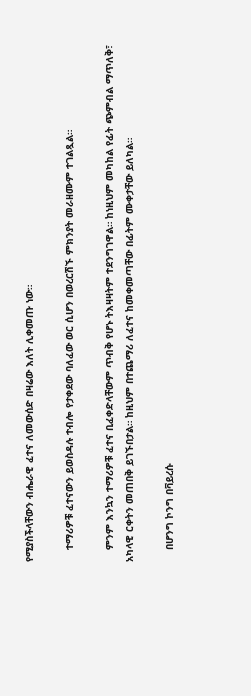የሚያስችላቸውን ብሔራዊ ፈተና ለመውሰድ በዛሬው እለት ሊቀመጡ ነው።

    ተማሪዎቹ ፈተናውን ይወስዳሉ ተብሎ የታቀደው ባለፈው ወር ሲሆን በወረርሽኙ ምክንያት መራዘሙም ተገልጿል።

    ምንም እንኳን ተማሪዎቹ ፈተና ቢፈቀድላቸውም ጥብቅ የሆኑ ትእዛዛትም ተደንግገዋል። ከነዚህም መካከል የፊት ጭምብል ማጥለቅ፣ አካላዊ ርቀትን መጠበቅ ይገኙበታል። ከዚህም በተጨማሪ ለፈተና ከመቀመጣቸው በፊትም ሙቀታቸው ይለካል።

    በሆንግ ኮንግ በቫይረሱ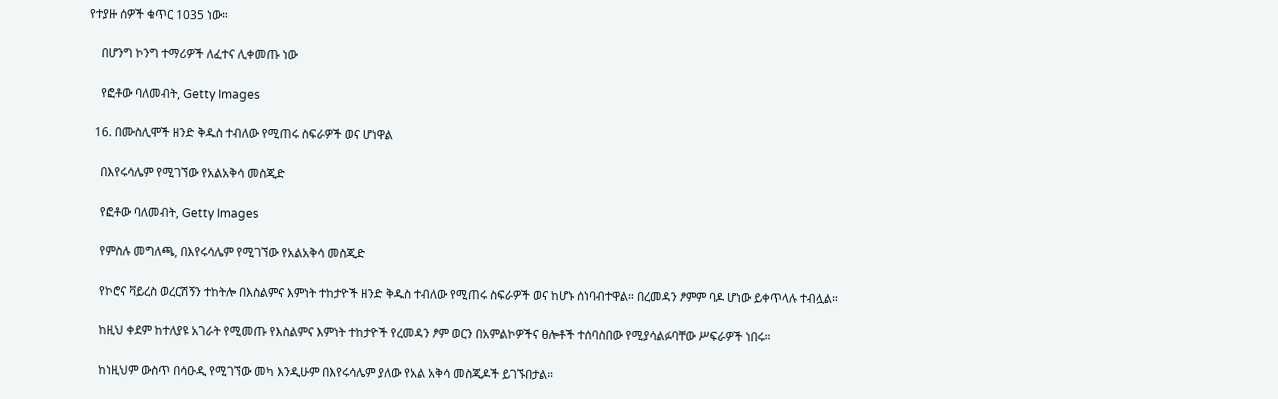የተያዙ ሰዎች ቁጥር 1035 ነው።

    በሆንግ ኮንግ ተማሪዎች ለፈተና ሊቀመጡ ነው

    የፎቶው ባለመብት, Getty Images

  16. በሙስሊሞች ዘንድ ቅዱስ ተብለው የሚጠሩ ስፍራዎች ወና ሆነዋል

    በእየሩሳሌም የሚገኘው የአልአቅሳ መስጂድ

    የፎቶው ባለመብት, Getty Images

    የምስሉ መግለጫ, በእየሩሳሌም የሚገኘው የአልአቅሳ መስጂድ

    የኮሮና ቫይረስ ወረርሽኝን ተከትሎ በእስልምና እምነት ተከታዮች ዘንድ ቅዱስ ተብለው የሚጠሩ ስፍራዎች ወና ከሆኑ ሰነባብተዋል። በረመዳን ፆምም ባዶ ሆነው ይቀጥላሉ ተብሏል።

    ከዚህ ቀደም ከተለያዩ አገራት የሚመጡ የእስልምና እምነት ተከታዮች የረመዳን ፆም ወርን በአምልኮዎችና ፀሎቶች ተሰባስበው የሚያሳልፉባቸው ሥፍራዎች ነበሩ።

    ከነዚህም ውስጥ በሳዑዲ የሚገኘው መካ እንዲሁም በእየሩሳሌም ያለው የአል አቅሳ መስጂዶች ይገኙበታል።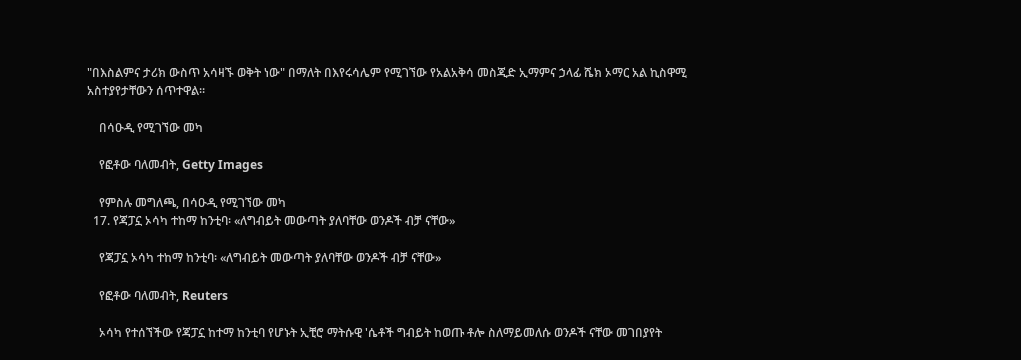"በእስልምና ታሪክ ውስጥ አሳዛኙ ወቅት ነው" በማለት በእየሩሳሌም የሚገኘው የአልአቅሳ መስጂድ ኢማምና ኃላፊ ሼክ ኦማር አል ኪስዋሚ አስተያየታቸውን ሰጥተዋል።

    በሳዑዲ የሚገኘው መካ

    የፎቶው ባለመብት, Getty Images

    የምስሉ መግለጫ, በሳዑዲ የሚገኘው መካ
  17. የጃፓኗ ኦሳካ ተከማ ከንቲባ፡ «ለግብይት መውጣት ያለባቸው ወንዶች ብቻ ናቸው»

    የጃፓኗ ኦሳካ ተከማ ከንቲባ፡ «ለግብይት መውጣት ያለባቸው ወንዶች ብቻ ናቸው»

    የፎቶው ባለመብት, Reuters

    ኦሳካ የተሰኘችው የጃፓኗ ከተማ ከንቲባ የሆኑት ኢቺሮ ማትሱዊ 'ሴቶች ግብይት ከወጡ ቶሎ ስለማይመለሱ ወንዶች ናቸው መገበያየት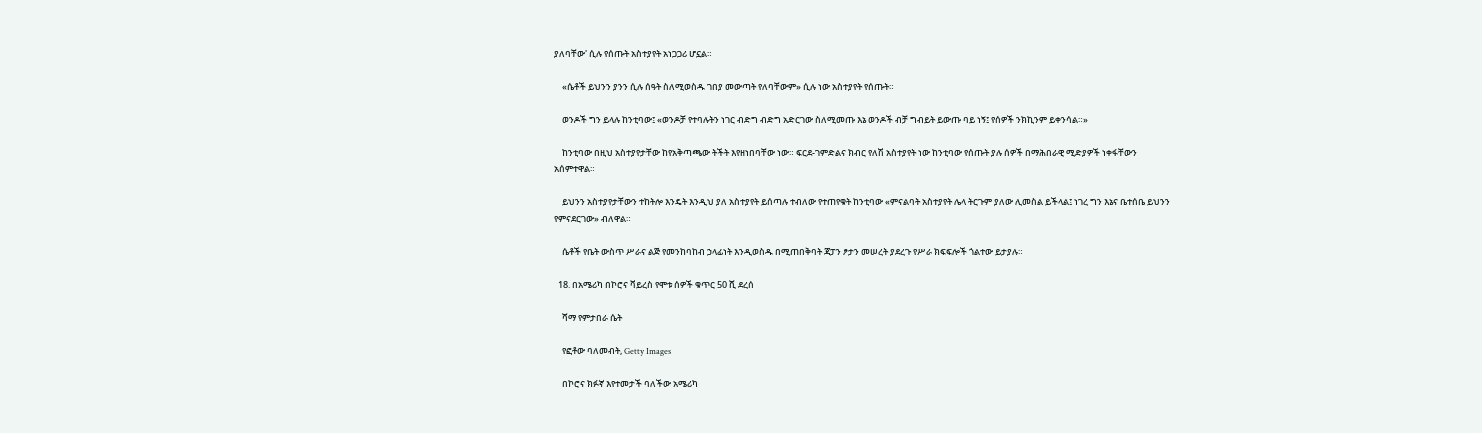ያለባቸው' ሲሉ የሰጡት አስተያየት አነጋጋሪ ሆኗል።

    «ሴቶች ይህንን ያንን ሲሉ ሰዓት ስለሚወስዱ ገበያ መውጣት የለባቸውም» ሲሉ ነው አስተያየት የሰጡት።

    ወንዶች ግን ይላሉ ከንቲባው፤ «ወንዶቻ የተባሉትን ነገር ብድግ ብድግ አድርገው ስለሚመጡ እኔ ወንዶች ብቻ ግብይት ይውጡ ባይ ነኝ፤ የሰዎች ንክኪንም ይቀንሳል።»

    ከንቲባው በዚህ አስተያየታቸው ከየአቅጣጫው ትችት እየዘነበባቸው ነው። ፍርደ-ገምድልና ክብር የለሽ አስተያየት ነው ከንቲባው የሰጡት ያሉ ሰዎች በማሕበራዊ ሚድያዎች ነቀፋቸውን አሰምተዋል።

    ይህንን አስተያየታቸውን ተከትሎ እንዴት እንዲህ ያለ አስተያየት ይሰጣሉ ተብለው የተጠየቁት ከንቲባው «ምናልባት አስተያየት ሌላ ትርጉም ያለው ሊመስል ይችላል፤ ነገረ ግን እኔና ቤተሰቤ ይህንን የምናደርገው» ብለዋል።

    ሴቶች የቤት ውስጥ ሥራና ልጅ የመንከባከብ ኃላፊነት እንዲወስዱ በሚጠበቅባት ጃፓን ፆታን መሠረት ያደረጉ የሥራ ክፍፍሎች ጎልተው ይታያሉ።

  18. በአሜሪካ በኮሮና ቫይረስ የሞቱ ሰዎች ቁጥር 50 ሺ ደረሰ

    ሻማ የምታበራ ሴት

    የፎቶው ባለመብት, Getty Images

    በኮሮና ክፉኛ እየተመታች ባለችው አሜሪካ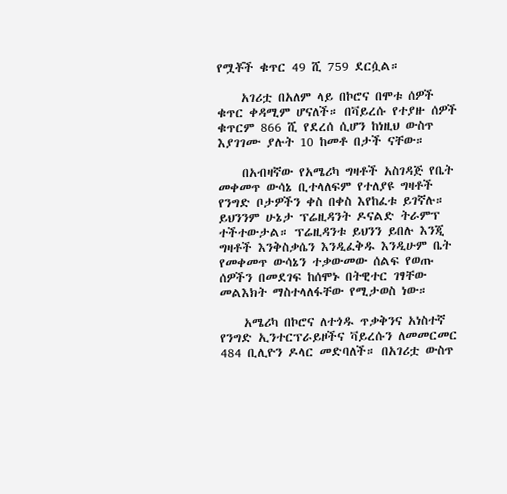የሟቾች ቁጥር 49 ሺ 759 ደርሷል።

    አገሪቷ በአለም ላይ በኮሮና በሞቱ ሰዎች ቁጥር ቀዳሚም ሆናለች። በቫይረሱ የተያዙ ሰዎች ቁጥርም 866 ሺ የደረሰ ሲሆን ከነዚህ ውስጥ እያገገሙ ያሉት 10 ከመቶ በታች ናቸው።

    በአብዛኛው የአሜሪካ ግዛቶች አስገዳጅ የቤት መቀመጥ ውሳኔ ቢተላለፍም የተለያዩ ግዛቶች የንግድ ቦታዎችን ቀስ በቀስ እየከፈቱ ይገኛሉ። ይህንንም ሁኔታ ፕሬዚዳንት ዶናልድ ትራምፕ ተችተውታል። ፕሬዚዳንቱ ይህንን ይበሉ እንጂ ግዛቶች እንቅስቃሴን እንዲፈቅዱ እንዲሁም ቤት የመቀመጥ ውሳኔን ተቃውመው ሰልፍ የወጡ ሰዎችን በመደገፍ ከሰሞኑ በትዊተር ገፃቸው መልእክት ማስተላለፋቸው የሚታወስ ነው።

    አሜሪካ በኮሮና ለተጎዱ ጥቃቅንና አነስተኛ የንግድ ኢንተርፕራይዞችና ቫይረሱን ለመመርመር 484 ቢሊዮን ዶላር መድባለች። በአገሪቷ ውስጥ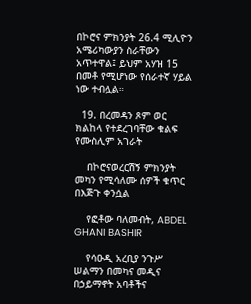በኮሮና ምክንያት 26.4 ሚሊዮን አሜሪካውያን ስራቸውን አጥተዋል፤ ይህም አሃዝ 15 በመቶ የሚሆነው የሰራተኛ ሃይል ነው ተብሏል።

  19. በረመዳን ጾም ወር ክልከላ የተደረገባቸው ቁልፍ የሙስሊም አገራት

    በኮሮናወረርሽኝ ምክንያት መካን የሚሳለሙ ሰዎች ቁጥር በእጅጉ ቀንሷል

    የፎቶው ባለመብት, ABDEL GHANI BASHIR

    የሳዑዲ አረቢያ ንጉሥ ሠልማን በመካና መዲና በኃይማኖት አባቶችና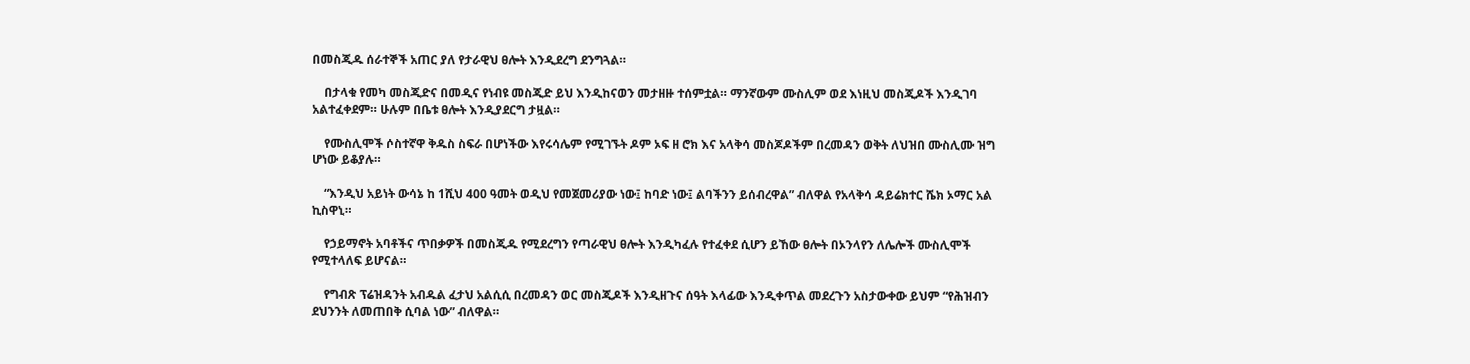በመስጂዱ ሰራተኞች አጠር ያለ የታራዊህ ፀሎት እንዲደረግ ደንግጓል።

    በታላቁ የመካ መስጂድና በመዲና የነብዩ መስጂድ ይህ እንዲከናወን መታዘዙ ተሰምቷል። ማንኛውም ሙስሊም ወደ እነዚህ መስጂዶች እንዲገባ አልተፈቀደም። ሁሉም በቤቱ ፀሎት እንዲያደርግ ታዟል።

    የሙስሊሞች ሶስተኛዋ ቅዱስ ስፍራ በሆነችው እየሩሳሌም የሚገኙት ዶም ኦፍ ዘ ሮክ እና አላቅሳ መስጆዶችም በረመዳን ወቅት ለህዝበ ሙስሊሙ ዝግ ሆነው ይቆያሉ።

    “እንዲህ አይነት ውሳኔ ከ 1ሺህ 400 ዓመት ወዲህ የመጀመሪያው ነው፤ ከባድ ነው፤ ልባችንን ይሰብረዋል” ብለዋል የአላቅሳ ዳይሬክተር ሼክ ኦማር አል ኪስዋኒ።

    የኃይማኖት አባቶችና ጥበቃዎች በመስጂዱ የሚደረግን የጣራዊህ ፀሎት እንዲካፈሉ የተፈቀደ ሲሆን ይኸው ፀሎት በኦንላየን ለሌሎች ሙስሊሞች የሚተላለፍ ይሆናል።

    የግብጽ ፕሬዝዳንት አብዱል ፈታህ አልሲሲ በረመዳን ወር መስጂዶች እንዲዘጉና ሰዓት እላፊው እንዲቀጥል መደረጉን አስታውቀው ይህም “የሕዝብን ደህንንት ለመጠበቅ ሲባል ነው” ብለዋል።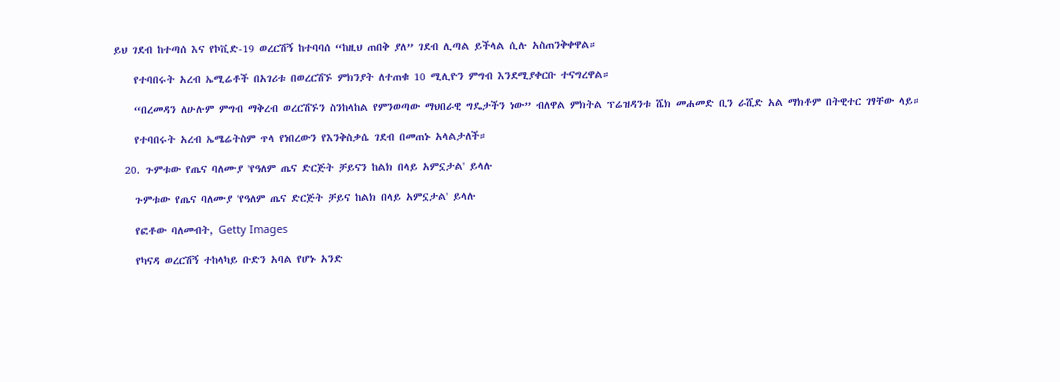ይህ ገደብ ከተጣሰ እና የኮቪድ-19 ወረርሽኝ ከተባባሰ “ከዚህ ጠበቅ ያለ” ገደብ ሊጣል ይችላል ሲሉ አስጠንቅቀዋል።

    የተባበሩት አረብ ኤሚሬቶች በአገሪቱ በወረርሽኙ ምክንያት ለተጠቁ 10 ሚሊዮን ምግብ እንደሚያቀርቡ ተናግረዋል።

    “በረመዳን ለሁሉም ምግብ ማቅረብ ወረርሽኙን ስንከላከል የምንወጣው ማህበራዊ ግዴታችን ነው” ብለዋል ምክትል ፕሬዝዳንቱ ሼክ መሐመድ ቢን ራሺድ አል ማክቶም በትዊተር ገፃቸው ላይ።

    የተባበሩት አረብ ኤሜሬትስም ጥላ የነበረውን የእንቅስቃሴ ገደብ በመጠኑ አላልታለች።

  20. ጉምቱው የጤና ባለሙያ 'የዓለም ጤና ድርጅት ቻይናን ከልክ በላይ አምኗታል' ይላሉ

    ጉምቱው የጤና ባለሙያ 'የዓለም ጤና ድርጅት ቻይና ከልክ በላይ አምኗታል' ይላሉ

    የፎቶው ባለመብት, Getty Images

    የካናዳ ወረርሽኝ ተከላካይ ቡድን አባል የሆኑ አንድ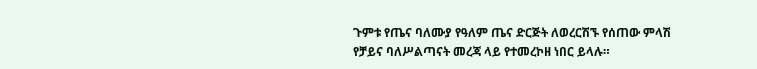ጉምቱ የጤና ባለሙያ የዓለም ጤና ድርጅት ለወረርሽኙ የሰጠው ምላሽ የቻይና ባለሥልጣናት መረጃ ላይ የተመረኮዘ ነበር ይላሉ።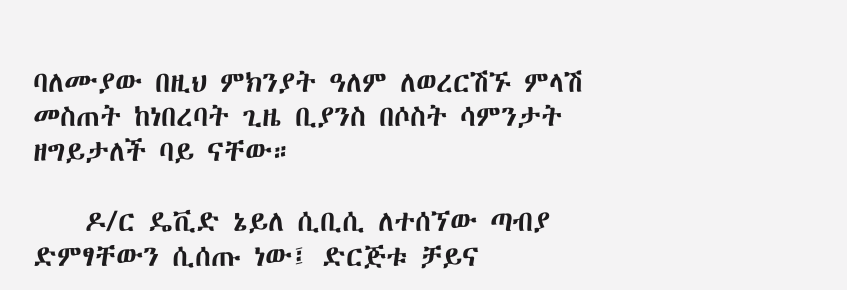ባለሙያው በዚህ ምክንያት ዓለም ለወረርሽኙ ምላሽ መስጠት ከነበረባት ጊዜ ቢያንስ በሶስት ሳምንታት ዘግይታለች ባይ ናቸው።

    ዶ/ር ዴቪድ ኔይለ ሲቢሲ ለተሰኘው ጣብያ ድምፃቸውን ሲሰጡ ነው፤ ድርጅቱ ቻይና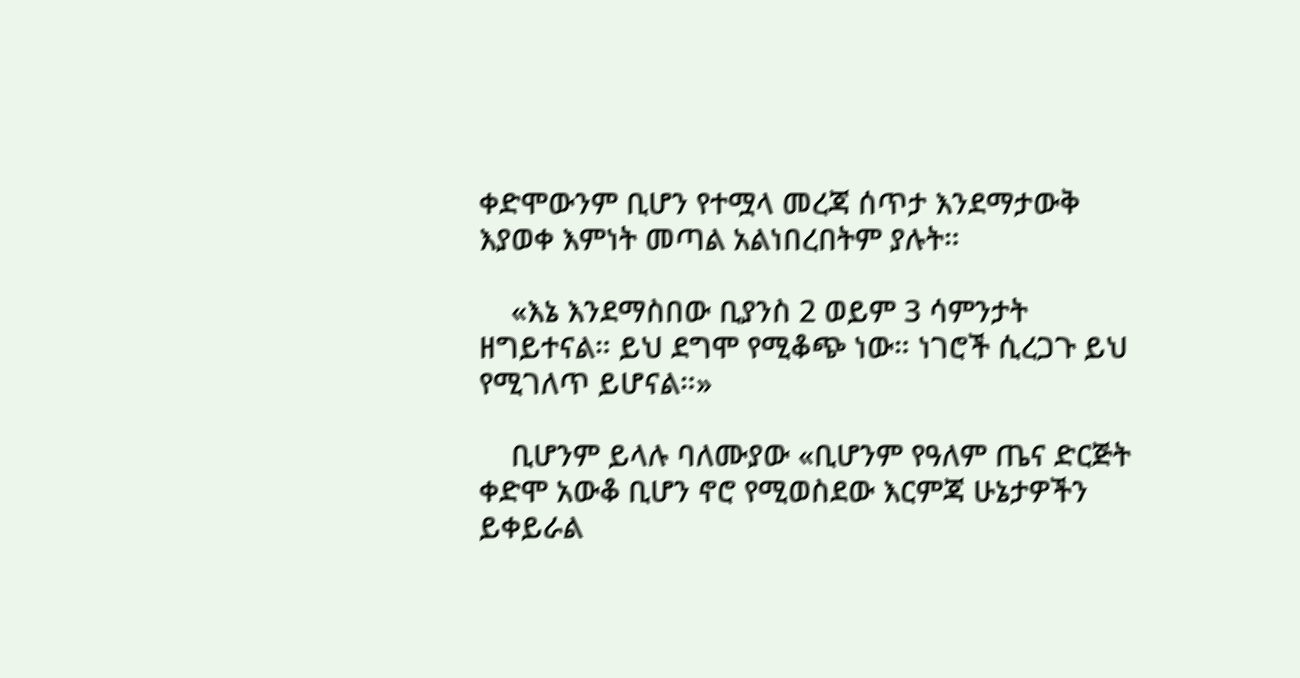ቀድሞውንም ቢሆን የተሟላ መረጃ ሰጥታ እንደማታውቅ እያወቀ እምነት መጣል አልነበረበትም ያሉት።

    «እኔ እንደማስበው ቢያንስ 2 ወይም 3 ሳምንታት ዘግይተናል። ይህ ደግሞ የሚቆጭ ነው። ነገሮች ሲረጋጉ ይህ የሚገለጥ ይሆናል።»

    ቢሆንም ይላሉ ባለሙያው «ቢሆንም የዓለም ጤና ድርጅት ቀድሞ አውቆ ቢሆን ኖሮ የሚወስደው እርምጃ ሁኔታዎችን ይቀይራል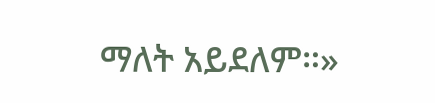ማለት አይደለም።»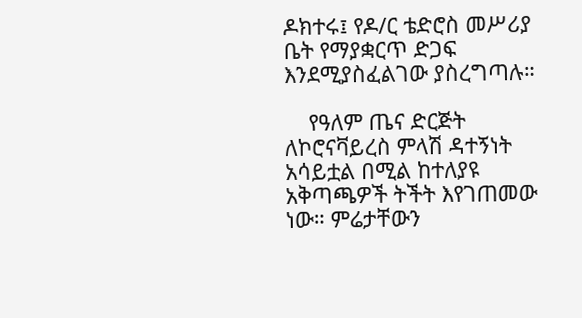ዶክተሩ፤ የዶ/ር ቴድሮስ መሥሪያ ቤት የማያቋርጥ ድጋፍ እንደሚያስፈልገው ያስረግጣሉ።

    የዓለም ጤና ድርጅት ለኮሮናቫይረስ ምላሽ ዳተኝነት አሳይቷል በሚል ከተለያዩ አቅጣጫዎች ትችት እየገጠመው ነው። ምሬታቸውን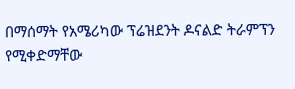በማሰማት የአሜሪካው ፕሬዝደንት ዶናልድ ትራምፕን የሚቀድማቸው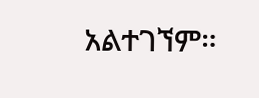አልተገኘም።